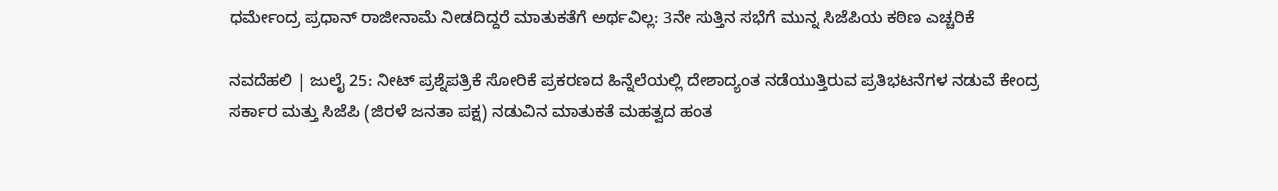ಧರ್ಮೇಂದ್ರ ಪ್ರಧಾನ್ ರಾಜೀನಾಮೆ ನೀಡದಿದ್ದರೆ ಮಾತುಕತೆಗೆ ಅರ್ಥವಿಲ್ಲ: 3ನೇ ಸುತ್ತಿನ ಸಭೆಗೆ ಮುನ್ನ ಸಿಜೆಪಿಯ ಕಠಿಣ ಎಚ್ಚರಿಕೆ

ನವದೆಹಲಿ | ಜುಲೈ 25: ನೀಟ್ ಪ್ರಶ್ನೆಪತ್ರಿಕೆ ಸೋರಿಕೆ ಪ್ರಕರಣದ ಹಿನ್ನೆಲೆಯಲ್ಲಿ ದೇಶಾದ್ಯಂತ ನಡೆಯುತ್ತಿರುವ ಪ್ರತಿಭಟನೆಗಳ ನಡುವೆ ಕೇಂದ್ರ ಸರ್ಕಾರ ಮತ್ತು ಸಿಜೆಪಿ (ಜಿರಳೆ ಜನತಾ ಪಕ್ಷ) ನಡುವಿನ ಮಾತುಕತೆ ಮಹತ್ವದ ಹಂತ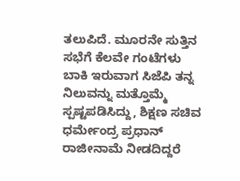ತಲುಪಿದೆ. ಮೂರನೇ ಸುತ್ತಿನ ಸಭೆಗೆ ಕೆಲವೇ ಗಂಟೆಗಳು ಬಾಕಿ ಇರುವಾಗ ಸಿಜೆಪಿ ತನ್ನ ನಿಲುವನ್ನು ಮತ್ತೊಮ್ಮೆ ಸ್ಪಷ್ಟಪಡಿಸಿದ್ದು, ಶಿಕ್ಷಣ ಸಚಿವ ಧರ್ಮೇಂದ್ರ ಪ್ರಧಾನ್ ರಾಜೀನಾಮೆ ನೀಡದಿದ್ದರೆ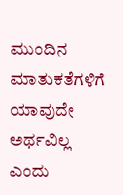ಮುಂದಿನ ಮಾತುಕತೆಗಳಿಗೆ ಯಾವುದೇ ಅರ್ಥವಿಲ್ಲ ಎಂದು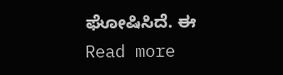ಘೋಷಿಸಿದೆ. ಈ Read more